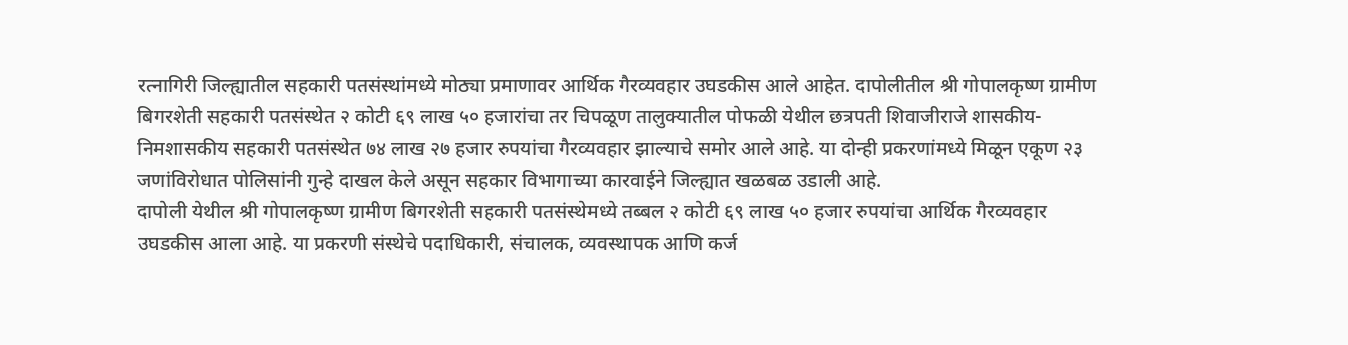रत्नागिरी जिल्ह्यातील सहकारी पतसंस्थांमध्ये मोठ्या प्रमाणावर आर्थिक गैरव्यवहार उघडकीस आले आहेत. दापोलीतील श्री गोपालकृष्ण ग्रामीण बिगरशेती सहकारी पतसंस्थेत २ कोटी ६९ लाख ५० हजारांचा तर चिपळूण तालुक्यातील पोफळी येथील छत्रपती शिवाजीराजे शासकीय-निमशासकीय सहकारी पतसंस्थेत ७४ लाख २७ हजार रुपयांचा गैरव्यवहार झाल्याचे समोर आले आहे. या दोन्ही प्रकरणांमध्ये मिळून एकूण २३ जणांविरोधात पोलिसांनी गुन्हे दाखल केले असून सहकार विभागाच्या कारवाईने जिल्ह्यात खळबळ उडाली आहे.
दापोली येथील श्री गोपालकृष्ण ग्रामीण बिगरशेती सहकारी पतसंस्थेमध्ये तब्बल २ कोटी ६९ लाख ५० हजार रुपयांचा आर्थिक गैरव्यवहार उघडकीस आला आहे. या प्रकरणी संस्थेचे पदाधिकारी, संचालक, व्यवस्थापक आणि कर्ज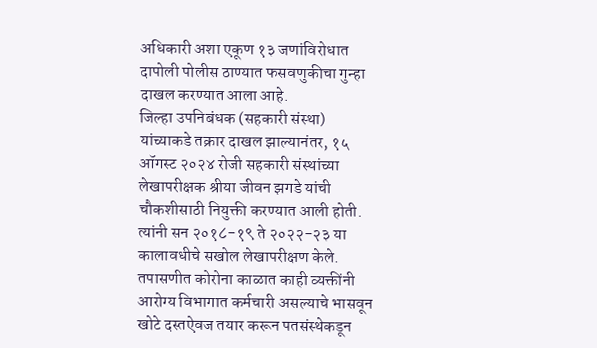अधिकारी अशा एकूण १३ जणांविरोधात दापोली पोलीस ठाण्यात फसवणुकीचा गुन्हा दाखल करण्यात आला आहे.
जिल्हा उपनिबंधक (सहकारी संस्था) यांच्याकडे तक्रार दाखल झाल्यानंतर, १५ ऑगस्ट २०२४ रोजी सहकारी संस्थांच्या लेखापरीक्षक श्रीया जीवन झगडे यांची चौकशीसाठी नियुक्ती करण्यात आली होती. त्यांनी सन २०१८-१९ ते २०२२-२३ या कालावधीचे सखोल लेखापरीक्षण केले. तपासणीत कोरोना काळात काही व्यक्तींनी आरोग्य विभागात कर्मचारी असल्याचे भासवून खोटे दस्तऐवज तयार करून पतसंस्थेकडून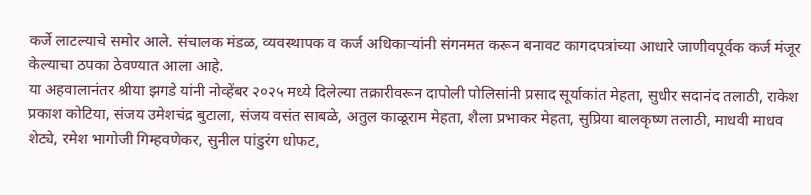कर्जे लाटल्याचे समोर आले. संचालक मंडळ, व्यवस्थापक व कर्ज अधिकाऱ्यांनी संगनमत करून बनावट कागदपत्रांच्या आधारे जाणीवपूर्वक कर्ज मंजूर केल्याचा ठपका ठेवण्यात आला आहे.
या अहवालानंतर श्रीया झगडे यांनी नोव्हेंबर २०२५ मध्ये दिलेल्या तक्रारीवरून दापोली पोलिसांनी प्रसाद सूर्याकांत मेहता, सुधीर सदानंद तलाठी, राकेश प्रकाश कोटिया, संजय उमेशचंद्र बुटाला, संजय वसंत साबळे, अतुल काळूराम मेहता, शैला प्रभाकर मेहता, सुप्रिया बालकृष्ण तलाठी, माधवी माधव शेट्ये, रमेश भागोजी गिम्हवणेकर, सुनील पांडुरंग धोफट,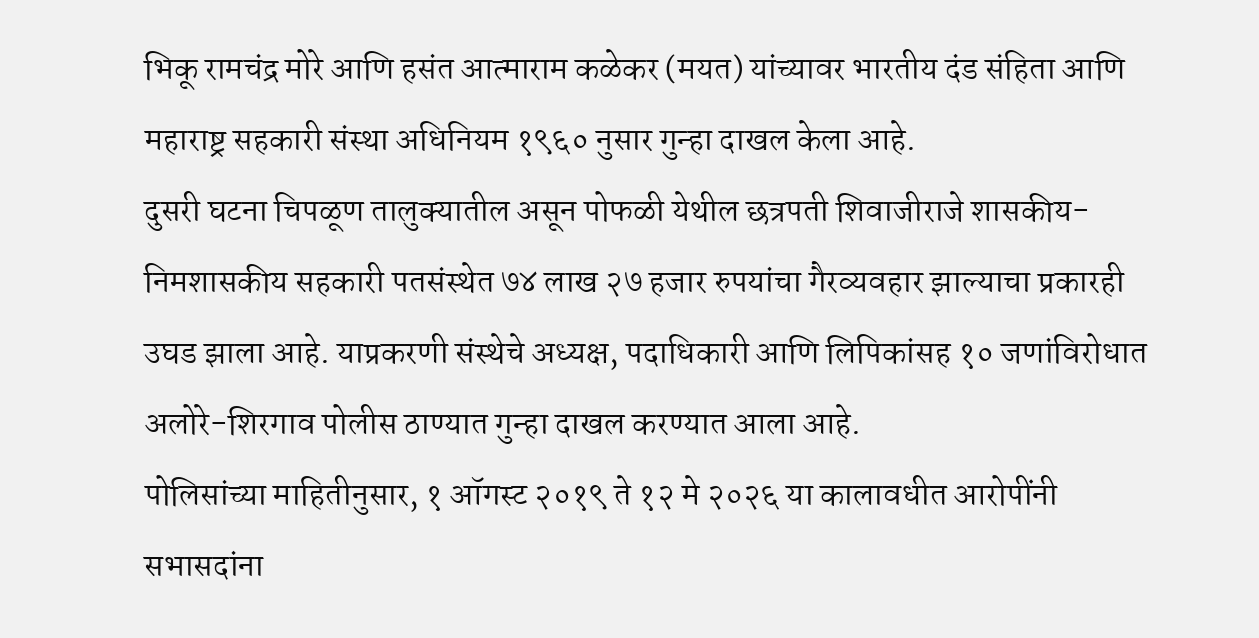भिकू रामचंद्र मोरे आणि हसंत आत्माराम कळेकर (मयत) यांच्यावर भारतीय दंड संहिता आणि महाराष्ट्र सहकारी संस्था अधिनियम १९६० नुसार गुन्हा दाखल केला आहे.
दुसरी घटना चिपळूण तालुक्यातील असून पोफळी येथील छत्रपती शिवाजीराजे शासकीय-निमशासकीय सहकारी पतसंस्थेत ७४ लाख २७ हजार रुपयांचा गैरव्यवहार झाल्याचा प्रकारही उघड झाला आहे. याप्रकरणी संस्थेचे अध्यक्ष, पदाधिकारी आणि लिपिकांसह १० जणांविरोधात अलोरे-शिरगाव पोलीस ठाण्यात गुन्हा दाखल करण्यात आला आहे.
पोलिसांच्या माहितीनुसार, १ ऑगस्ट २०१९ ते १२ मे २०२६ या कालावधीत आरोपींनी सभासदांना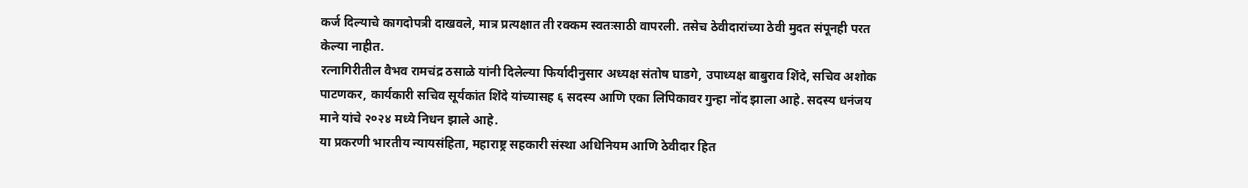कर्ज दिल्याचे कागदोपत्री दाखवले, मात्र प्रत्यक्षात ती रक्कम स्वतःसाठी वापरली. तसेच ठेवीदारांच्या ठेवी मुदत संपूनही परत केल्या नाहीत.
रत्नागिरीतील वैभव रामचंद्र ठसाळे यांनी दिलेल्या फिर्यादीनुसार अध्यक्ष संतोष घाडगे, उपाध्यक्ष बाबुराव शिंदे, सचिव अशोक पाटणकर, कार्यकारी सचिव सूर्यकांत शिंदे यांच्यासह ६ सदस्य आणि एका लिपिकावर गुन्हा नोंद झाला आहे. सदस्य धनंजय माने यांचे २०२४ मध्ये निधन झाले आहे.
या प्रकरणी भारतीय न्यायसंहिता, महाराष्ट्र सहकारी संस्था अधिनियम आणि ठेवीदार हित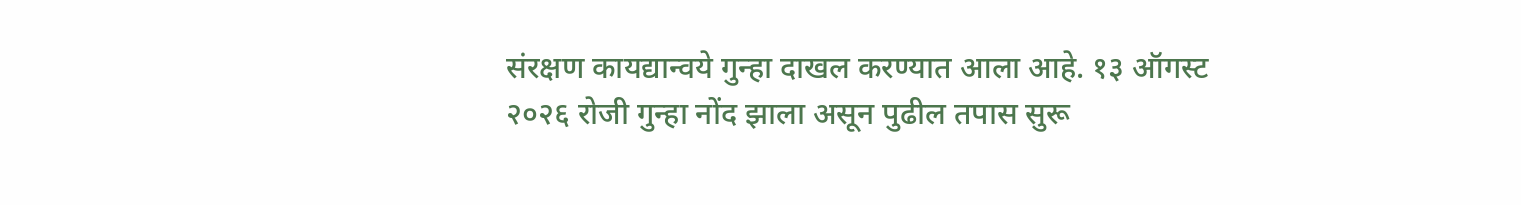संरक्षण कायद्यान्वये गुन्हा दाखल करण्यात आला आहे. १३ ऑगस्ट २०२६ रोजी गुन्हा नोंद झाला असून पुढील तपास सुरू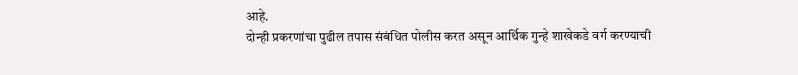आहे.
दोन्ही प्रकरणांचा पुढील तपास संबंधित पोलीस करत असून आर्थिक गुन्हे शाखेकडे वर्ग करण्याची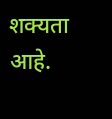शक्यता आहे.